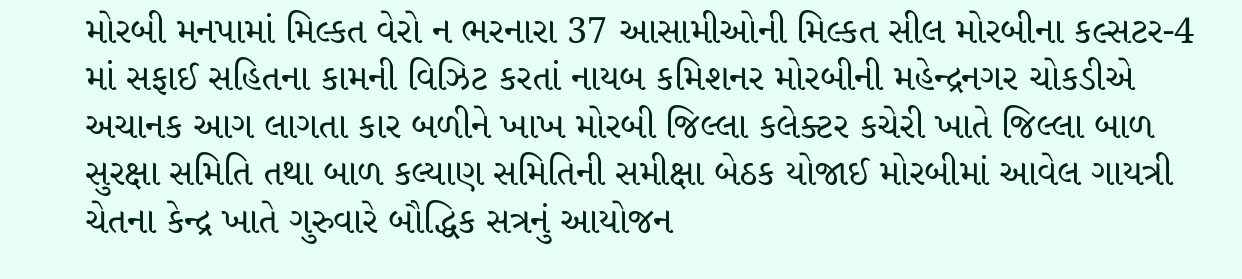મોરબી મનપામાં મિલ્કત વેરો ન ભરનારા 37 આસામીઓની મિલ્કત સીલ મોરબીના કલ્સટર-4 માં સફાઈ સહિતના કામની વિઝિટ કરતાં નાયબ કમિશનર મોરબીની મહેન્દ્રનગર ચોકડીએ અચાનક આગ લાગતા કાર બળીને ખાખ મોરબી જિલ્લા કલેક્ટર કચેરી ખાતે જિલ્લા બાળ સુરક્ષા સમિતિ તથા બાળ કલ્યાણ સમિતિની સમીક્ષા બેઠક યોજાઈ મોરબીમાં આવેલ ગાયત્રી ચેતના કેન્દ્ર ખાતે ગુરુવારે બૌદ્ધિક સત્રનું આયોજન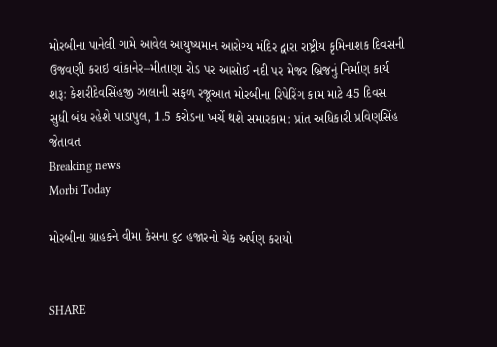મોરબીના પાનેલી ગામે આવેલ આયુષ્યમાન આરોગ્ય મંદિર દ્વારા રાષ્ટ્રીય કૃમિનાશક દિવસની ઉજવણી કરાઇ વાંકાનેર–મીતાણા રોડ પર આસોઈ નદી પર મેજર બ્રિજનું નિર્માણ કાર્ય શરૂ: કેશરીદેવસિંહજી ઝાલાની સફળ રજૂઆત મોરબીના રિપેરિંગ કામ માટે 45 દિવસ સુધી બંધ રહેશે પાડાપુલ, 1.5 કરોડના ખર્ચે થશે સમારકામ: પ્રાંત અધિકારી પ્રવિણસિંહ જેતાવત
Breaking news
Morbi Today

મોરબીના ગ્રાહકને વીમા કેસના ૬૮ હજારનો ચેક અર્પણ કરાયો


SHARE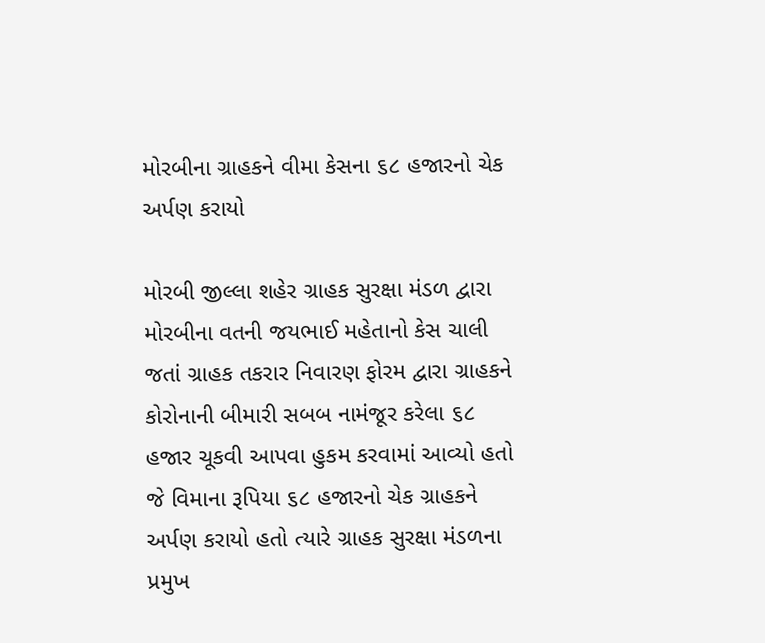મોરબીના ગ્રાહકને વીમા કેસના ૬૮ હજારનો ચેક અર્પણ કરાયો

મોરબી જીલ્લા શહેર ગ્રાહક સુરક્ષા મંડળ દ્વારા મોરબીના વતની જયભાઈ મહેતાનો કેસ ચાલી જતાં ગ્રાહક તકરાર નિવારણ ફોરમ દ્વારા ગ્રાહકને કોરોનાની બીમારી સબબ નામંજૂર કરેલા ૬૮ હજાર ચૂકવી આપવા હુકમ કરવામાં આવ્યો હતો જે વિમાના રૂપિયા ૬૮ હજારનો ચેક ગ્રાહકને અર્પણ કરાયો હતો ત્યારે ગ્રાહક સુરક્ષા મંડળના પ્રમુખ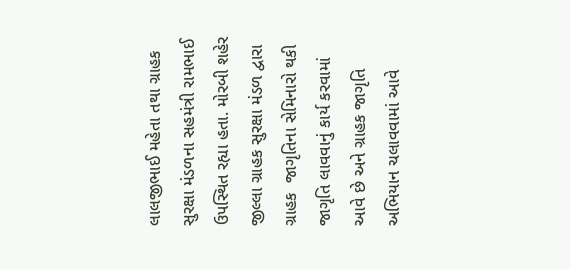લાલજીભાઈ મહેતા તથા ગ્રાહક સુરક્ષા મંડળના સહમંત્રી રામભાઈ  ઉપસ્થિત રહ્યા હતા. મોરબી શહેર જીલ્લા ગ્રાહક સુરક્ષા મંડળ દ્વારા ગ્રાહક  જાગૃતિના સેમિનારો થકી જાગૃતિ લાવવાનું કાર્ય કરવામાં આવે છે અને ગ્રાહક જાગૃતિ અભિયાન ચલાવવામાં આવે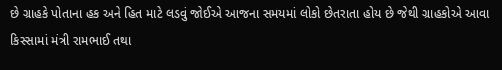છે ગ્રાહકે પોતાના હક અને હિત માટે લડવું જોઈએ આજના સમયમાં લોકો છેતરાતા હોય છે જેથી ગ્રાહકોએ આવા કિસ્સામાં મંત્રી રામભાઈ તથા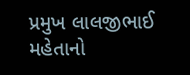પ્રમુખ લાલજીભાઈ મહેતાનો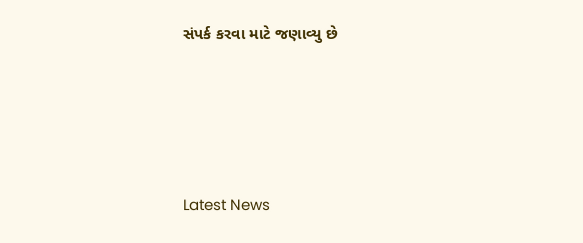સંપર્ક કરવા માટે જણાવ્યુ છે






Latest News